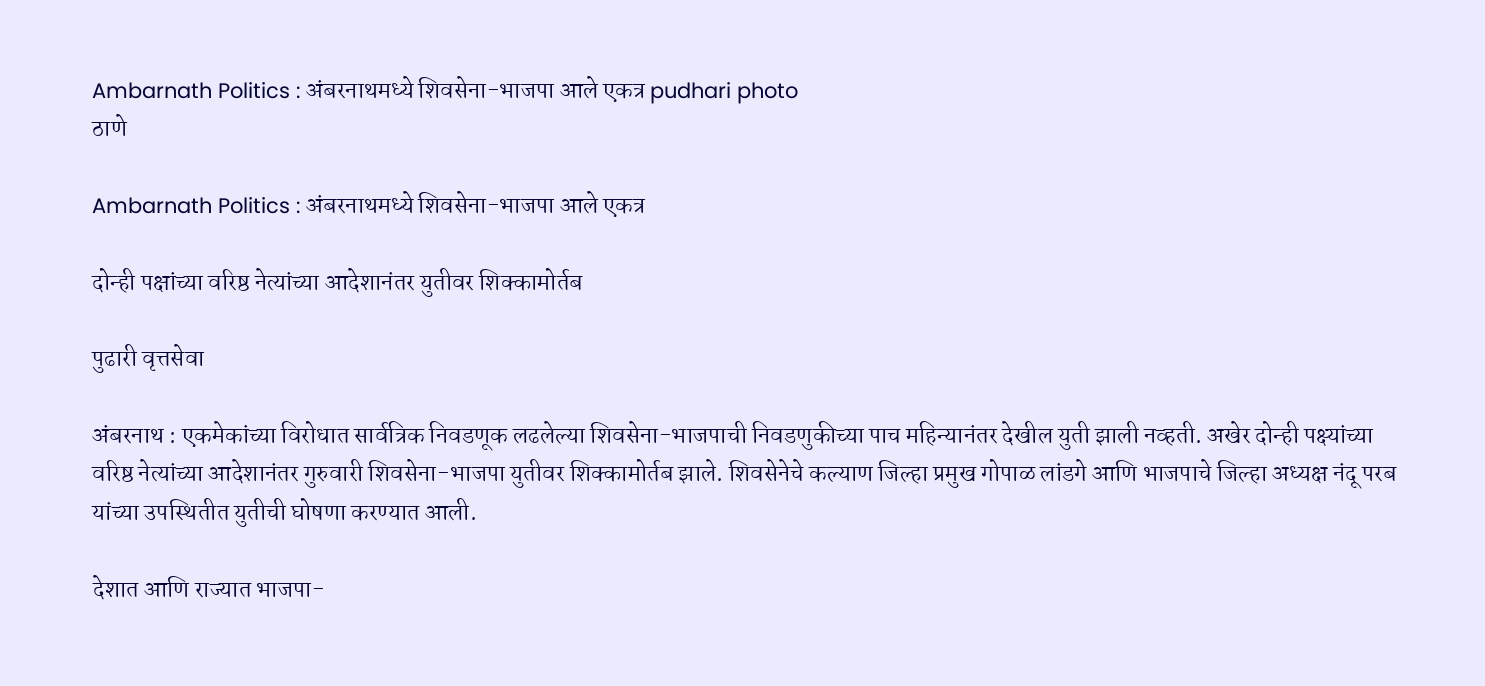Ambarnath Politics : अंबरनाथमध्ये शिवसेना-भाजपा आले एकत्र pudhari photo
ठाणे

Ambarnath Politics : अंबरनाथमध्ये शिवसेना-भाजपा आले एकत्र

दोन्ही पक्षांच्या वरिष्ठ नेत्यांच्या आदेशानंतर युतीवर शिक्कामोर्तब

पुढारी वृत्तसेवा

अंबरनाथ : एकमेकांच्या विरोधात सार्वत्रिक निवडणूक लढलेल्या शिवसेना-भाजपाची निवडणुकीच्या पाच महिन्यानंतर देखील युती झाली नव्हती. अखेर दोन्ही पक्ष्यांच्या वरिष्ठ नेत्यांच्या आदेशानंतर गुरुवारी शिवसेना-भाजपा युतीवर शिक्कामोर्तब झाले. शिवसेनेचे कल्याण जिल्हा प्रमुख गोपाळ लांडगे आणि भाजपाचे जिल्हा अध्यक्ष नंदू परब यांच्या उपस्थितीत युतीची घोषणा करण्यात आली.

देशात आणि राज्यात भाजपा-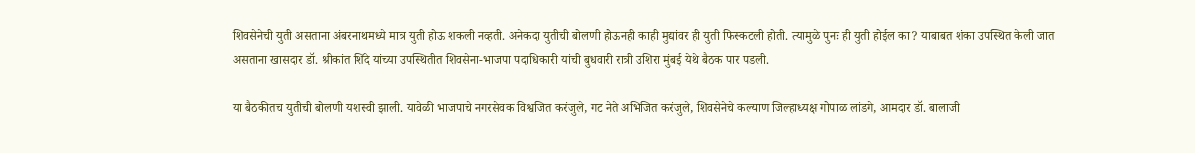शिवसेनेची युती असताना अंबरनाथमध्ये मात्र युती होऊ शकली नव्हती. अनेकदा युतीची बोलणी होऊनही काही मुद्यांवर ही युती फिस्कटली होती. त्यामुळे पुनः ही युती होईल का? याबाबत शंका उपस्थित केली जात असताना खासदार डॉ. श्रीकांत शिंदे यांच्या उपस्थितीत शिवसेना-भाजपा पदाधिकारी यांची बुधवारी रात्री उशिरा मुंबई येथे बैठक पार पडली.

या बैठकीतच युतीची बोलणी यशस्वी झाली. यावेळी भाजपाचे नगरसेवक विश्वजित करंजुले, गट नेते अभिजित करंजुले, शिवसेनेचे कल्याण जिल्हाध्यक्ष गोपाळ लांडगे, आमदार डॉ. बालाजी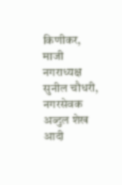किणीकर, माजी नगराध्यक्ष सुनील चौधरी, नगरसेवक अब्दुल शेख आदी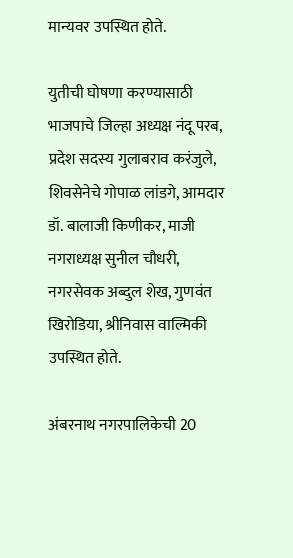मान्यवर उपस्थित होते.

युतीची घोषणा करण्यासाठी भाजपाचे जिल्हा अध्यक्ष नंदू परब, प्रदेश सदस्य गुलाबराव करंजुले, शिवसेनेचे गोपाळ लांडगे, आमदार डॉ. बालाजी किणीकर, माजी नगराध्यक्ष सुनील चौधरी, नगरसेवक अब्दुल शेख, गुणवंत खिरोडिया, श्रीनिवास वाल्मिकी उपस्थित होते.

अंबरनाथ नगरपालिकेची 20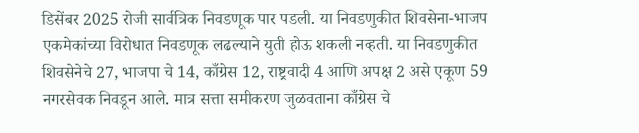डिसेंबर 2025 रोजी सार्वत्रिक निवडणूक पार पडली. या निवडणुकीत शिवसेना-भाजप एकमेकांच्या विरोधात निवडणूक लढल्याने युती होऊ शकली नव्हती. या निवडणुकीत शिवसेनेचे 27, भाजपा चे 14, काँग्रेस 12, राष्ट्रवादी 4 आणि अपक्ष 2 असे एकूण 59 नगरसेवक निवडून आले. मात्र सत्ता समीकरण जुळवताना काँग्रेस चे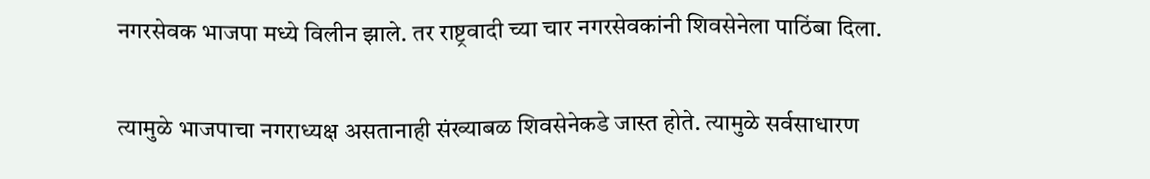नगरसेवक भाजपा मध्ये विलीन झाले. तर राष्ट्रवादी च्या चार नगरसेवकांनी शिवसेनेला पाठिंबा दिला.

त्यामुळे भाजपाचा नगराध्यक्ष असतानाही संख्याबळ शिवसेनेकडे जास्त होते. त्यामुळे सर्वसाधारण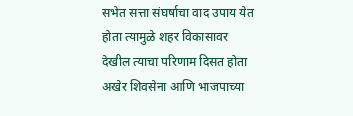सभेत सत्ता संघर्षाचा वाद उपाय येत होता त्यामुळे शहर विकासावर देखील त्याचा परिणाम दिसत होता अखेर शिवसेना आणि भाजपाच्या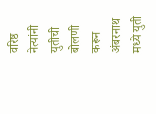वरिष्ठ नेत्यांनी युतीची बोलणी करून अंबरनाथ मध्ये युती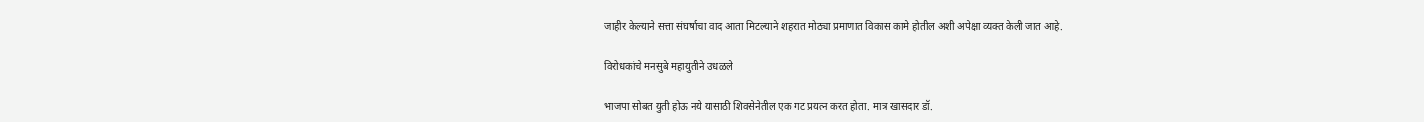जाहीर केल्याने सत्ता संघर्षाचा वाद आता मिटल्याने शहरात मोठ्या प्रमाणात विकास कामे होतील अशी अपेक्षा व्यक्त केली जात आहे.

विरोधकांचे मनसुबे महायुतीने उधळले

भाजपा सोबत युती होऊ नये यासाठी शिवसेनेतील एक गट प्रयत्न करत होता. मात्र खासदार डॉ.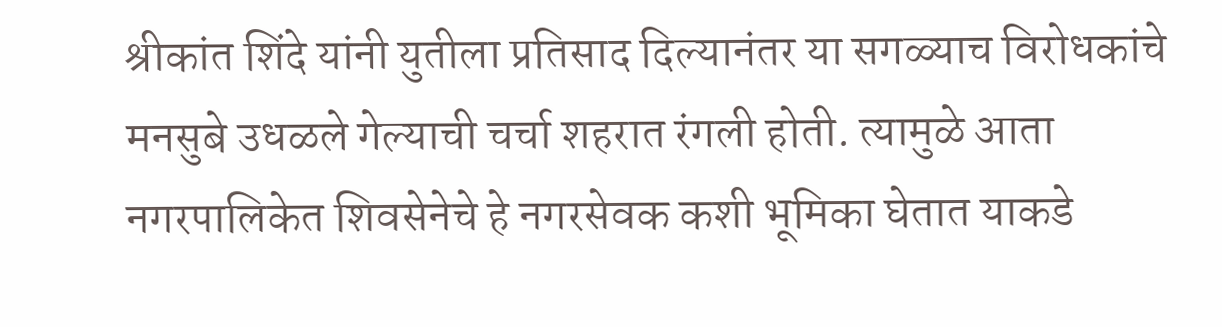श्रीकांत शिंदे यांनी युतीला प्रतिसाद दिल्यानंतर या सगळ्याच विरोधकांचे मनसुबे उधळले गेल्याची चर्चा शहरात रंगली होती. त्यामुळे आता नगरपालिकेत शिवसेनेचे हे नगरसेवक कशी भूमिका घेतात याकडे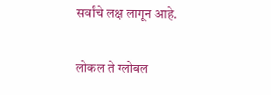सर्वांचे लक्ष लागून आहे.

लोकल ते ग्लोबल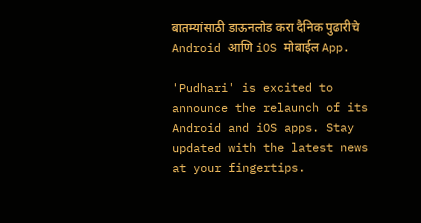बातम्यांसाठी डाऊनलोड करा दैनिक पुढारीचे Android आणि iOS मोबाईल App.

'Pudhari' is excited to announce the relaunch of its Android and iOS apps. Stay updated with the latest news at your fingertips.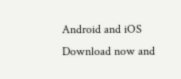Android and iOS Download now and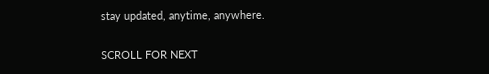stay updated, anytime, anywhere.

SCROLL FOR NEXT